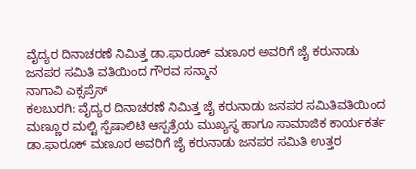ವೈದ್ಯರ ದಿನಾಚರಣೆ ನಿಮಿತ್ತ ಡಾ.ಫಾರೂಕ್ ಮಣೂರ ಅವರಿಗೆ ಜೈ ಕರುನಾಡು ಜನಪರ ಸಮಿತಿ ವತಿಯಿಂದ ಗೌರವ ಸನ್ಮಾನ
ನಾಗಾವಿ ಎಕ್ಸಪ್ರೆಸ್
ಕಲಬುರಗಿ: ವೈದ್ಯರ ದಿನಾಚರಣೆ ನಿಮಿತ್ತ ಜೈ ಕರುನಾಡು ಜನಪರ ಸಮಿತಿವತಿಯಿಂದ ಮಣ್ಣೂರ ಮಲ್ಟಿ ಸ್ಪೆಷಾಲಿಟಿ ಆಸ್ಪತ್ರೆಯ ಮುಖ್ಯಸ್ಥ ಹಾಗೂ ಸಾಮಾಜಿಕ ಕಾರ್ಯಕರ್ತ ಡಾ.ಫಾರೂಕ್ ಮಣೂರ ಅವರಿಗೆ ಜೈ ಕರುನಾಡು ಜನಪರ ಸಮಿತಿ ಉತ್ತರ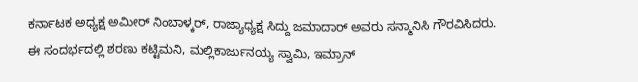ಕರ್ನಾಟಕ ಅಧ್ಯಕ್ಷ ಅಮೀರ್ ನಿಂಬಾಳ್ಕರ್, ರಾಜ್ಯಾಧ್ಯಕ್ಷ ಸಿದ್ದು ಜಮಾದಾರ್ ಅವರು ಸನ್ಮಾನಿಸಿ ಗೌರವಿಸಿದರು.
ಈ ಸಂದರ್ಭದಲ್ಲಿ ಶರಣು ಕಟ್ಟಿಮನಿ, ಮಲ್ಲಿಕಾರ್ಜುನಯ್ಯ ಸ್ವಾಮಿ, ಇಮ್ರಾನ್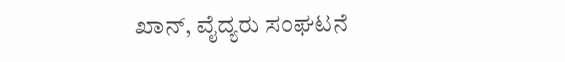ಖಾನ್, ವೈದ್ಯರು ಸಂಘಟನೆ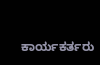ಕಾರ್ಯಕರ್ತರು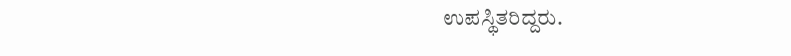ಉಪಸ್ಥಿತರಿದ್ದರು.